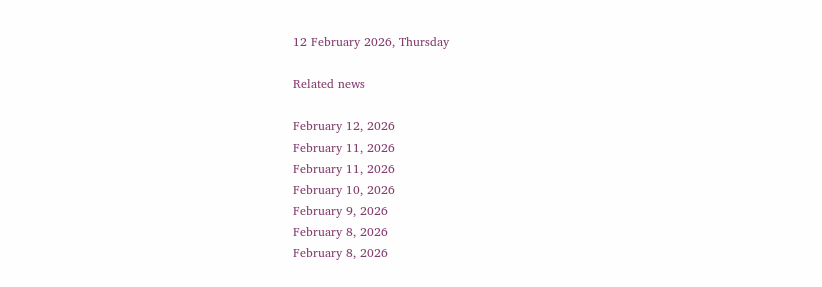12 February 2026, Thursday

Related news

February 12, 2026
February 11, 2026
February 11, 2026
February 10, 2026
February 9, 2026
February 8, 2026
February 8, 2026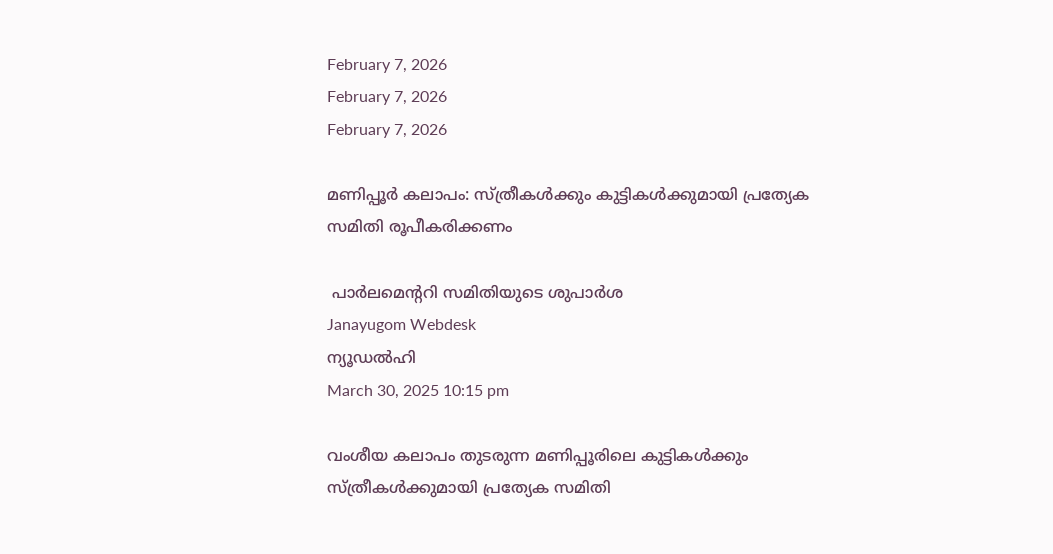February 7, 2026
February 7, 2026
February 7, 2026

മണിപ്പൂര്‍ കലാപം: സ്ത്രീകള്‍ക്കും കുട്ടികള്‍ക്കുമായി പ്രത്യേക സമിതി രൂപീകരിക്കണം

 പാര്‍ലമെന്ററി സമിതിയുടെ ശുപാര്‍ശ
Janayugom Webdesk
ന്യൂഡല്‍ഹി
March 30, 2025 10:15 pm

വംശീയ കലാപം തുടരുന്ന മണിപ്പൂരിലെ കുട്ടികള്‍ക്കും സ്ത്രീകള്‍ക്കുമായി പ്രത്യേക സമിതി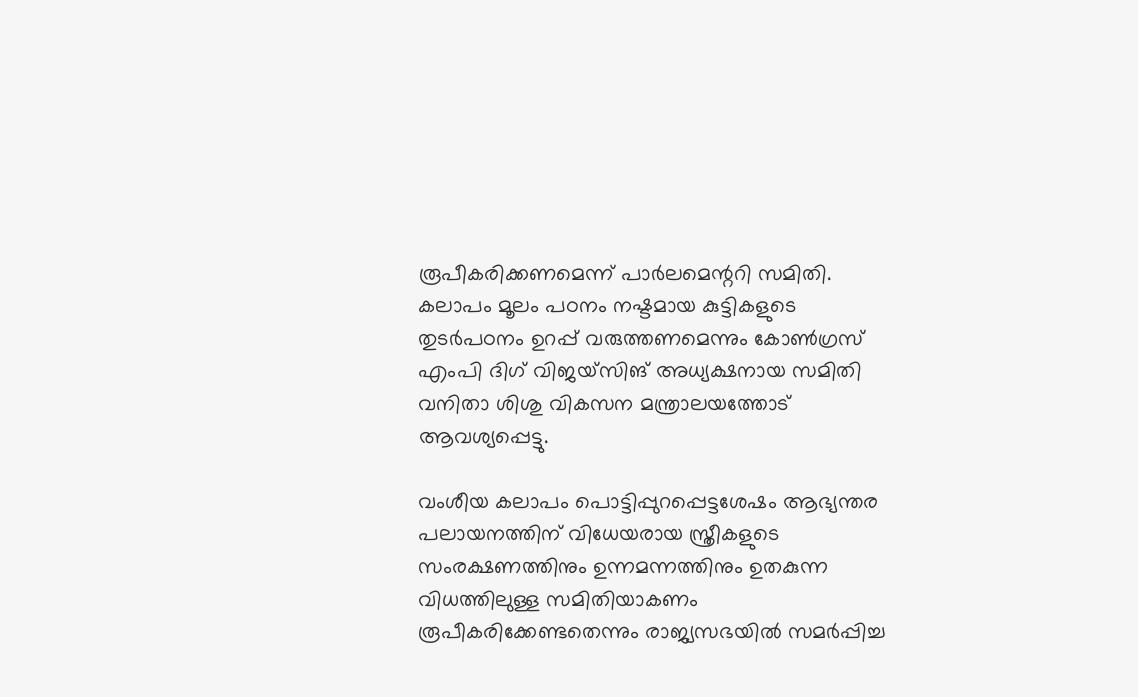രൂപീകരിക്കണമെന്ന് പാര്‍ലമെന്ററി സമിതി. കലാപം മൂലം പഠനം നഷ്ടമായ കുട്ടികളുടെ തുടര്‍പഠനം ഉറപ്പ് വരുത്തണമെന്നും കോണ്‍ഗ്രസ് എംപി ദിഗ് വിജയ്സിങ് അധ്യക്ഷനായ സമിതി വനിതാ ശിശു വികസന മന്ത്രാലയത്തോട് ആവശ്യപ്പെട്ടു.

വംശീയ കലാപം പൊട്ടിപ്പുറപ്പെട്ടശേഷം ആഭ്യന്തര പലായനത്തിന് വിധേയരായ സ്ത്രീകളുടെ സംരക്ഷണത്തിനും ഉന്നമന്നത്തിനും ഉതകുന്ന വിധത്തിലുള്ള സമിതിയാകണം രൂപീകരിക്കേണ്ടതെന്നും രാജ്യസഭയില്‍ സമര്‍പ്പിച്ച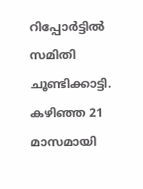റിപ്പോര്‍ട്ടില്‍ സമിതി ചൂണ്ടിക്കാട്ടി. കഴിഞ്ഞ 21 മാസമായി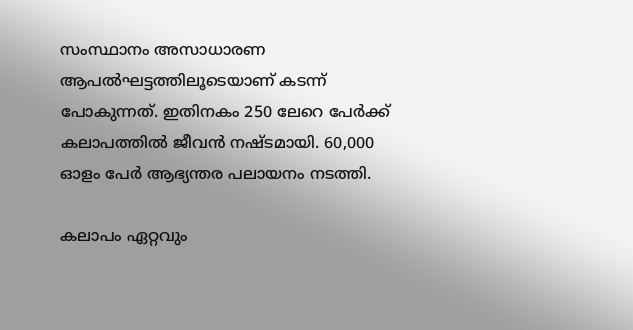സംസ്ഥാനം അസാധാരണ ആപല്‍ഘട്ടത്തിലൂടെയാണ് കടന്ന് പോകുന്നത്. ഇതിനകം 250 ലേറെ പേര്‍ക്ക് കലാപത്തില്‍ ജീവന്‍ നഷ്ടമായി. 60,000 ഓളം പേര്‍ ആഭ്യന്തര പലായനം നടത്തി.

കലാപം ഏറ്റവും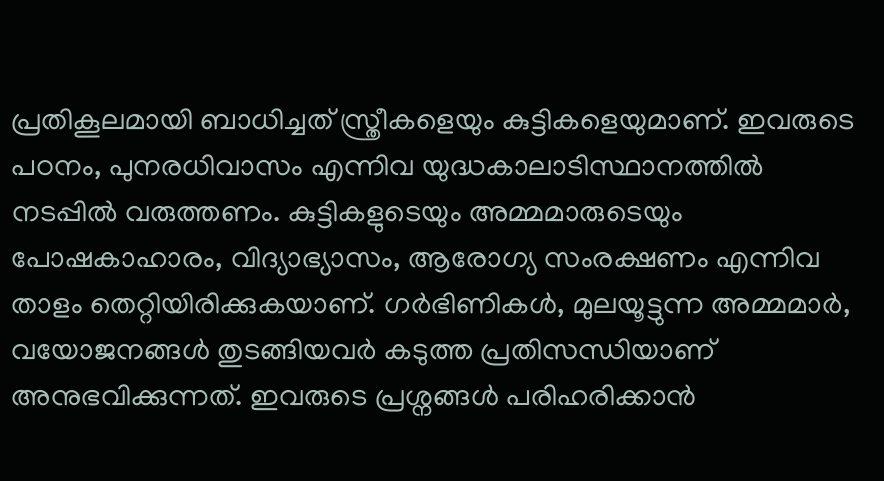പ്രതികൂലമായി ബാധിച്ചത് സ്ത്രീകളെയും കുട്ടികളെയുമാണ്. ഇവരുടെ പഠനം, പുനരധിവാസം എന്നിവ യുദ്ധകാലാടിസ്ഥാനത്തില്‍ നടപ്പില്‍ വരുത്തണം. കുട്ടികളുടെയും അമ്മമാരുടെയും പോഷകാഹാരം, വിദ്യാഭ്യാസം, ആരോഗ്യ സംരക്ഷണം എന്നിവ താളം തെറ്റിയിരിക്കുകയാണ്. ഗര്‍ഭിണികള്‍, മുലയൂട്ടുന്ന അമ്മമാര്‍, വയോജനങ്ങള്‍ തുടങ്ങിയവര്‍ കടുത്ത പ്രതിസന്ധിയാണ് അനുഭവിക്കുന്നത്. ഇവരുടെ പ്രശ്നങ്ങള്‍ പരിഹരിക്കാന്‍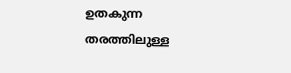ഉതകുന്ന തരത്തിലുള്ള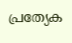പ്രത്യേക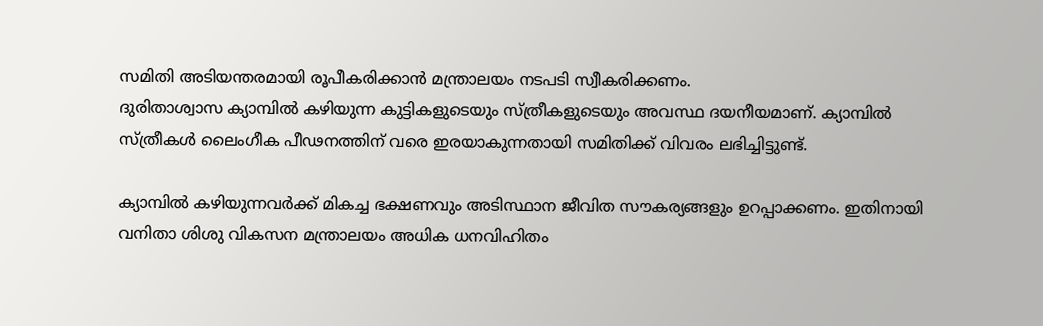സമിതി അടിയന്തരമായി രൂപീകരിക്കാന്‍ മന്ത്രാലയം നടപടി സ്വീകരിക്കണം.
ദുരിതാശ്വാസ ക്യാമ്പില്‍ കഴിയുന്ന കുട്ടികളുടെയും സ്ത്രീകളുടെയും അവസ്ഥ ദയനീയമാണ്. ക്യാമ്പില്‍ സ്ത്രീകള്‍ ലൈംഗീക പീഢനത്തിന് വരെ ഇരയാകുന്നതായി സമിതിക്ക് വിവരം ലഭിച്ചിട്ടുണ്ട്.

ക്യാമ്പില്‍ കഴിയുന്നവര്‍ക്ക് മികച്ച ഭക്ഷണവും അടിസ്ഥാന ജീവിത സൗകര്യങ്ങളും ഉറപ്പാക്കണം. ഇതിനായി വനിതാ ശിശു വികസന മന്ത്രാലയം അധിക ധനവിഹിതം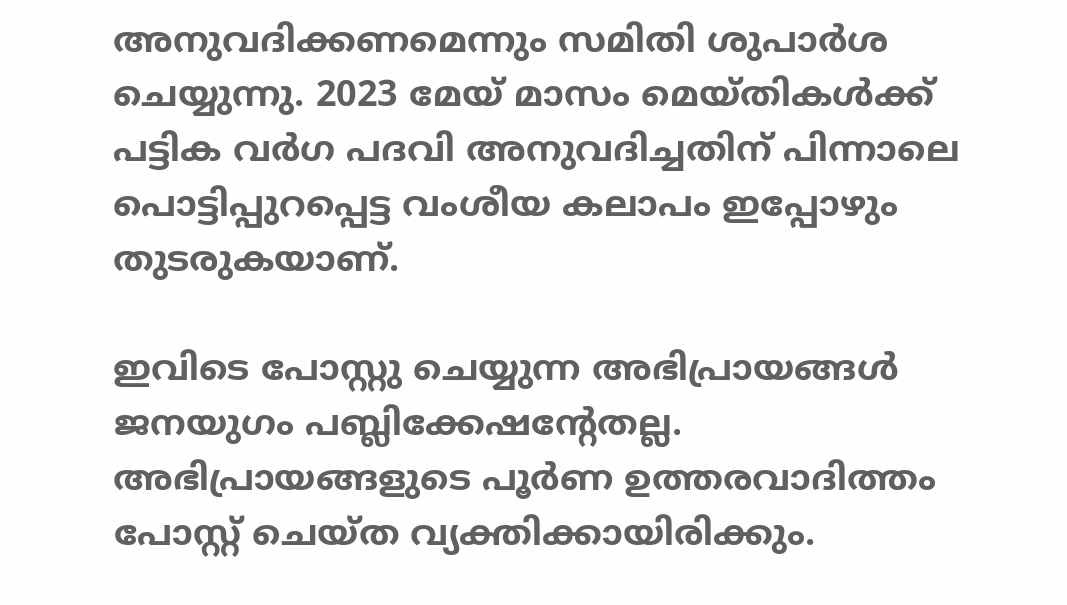അനുവദിക്കണമെന്നും സമിതി ശുപാര്‍ശ ചെയ്യുന്നു. 2023 മേയ് മാസം മെയ്തികള്‍ക്ക് പട്ടിക വര്‍ഗ പദവി അനുവദിച്ചതിന് പിന്നാലെ പൊട്ടിപ്പുറപ്പെട്ട വംശീയ കലാപം ഇപ്പോഴും തുടരുകയാണ്.

ഇവിടെ പോസ്റ്റു ചെയ്യുന്ന അഭിപ്രായങ്ങള്‍ ജനയുഗം പബ്ലിക്കേഷന്റേതല്ല. അഭിപ്രായങ്ങളുടെ പൂര്‍ണ ഉത്തരവാദിത്തം പോസ്റ്റ് ചെയ്ത വ്യക്തിക്കായിരിക്കും.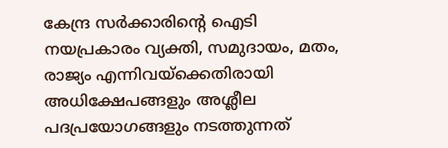കേന്ദ്ര സര്‍ക്കാരിന്റെ ഐടി നയപ്രകാരം വ്യക്തി, സമുദായം, മതം, രാജ്യം എന്നിവയ്‌ക്കെതിരായി അധിക്ഷേപങ്ങളും അശ്ലീല പദപ്രയോഗങ്ങളും നടത്തുന്നത്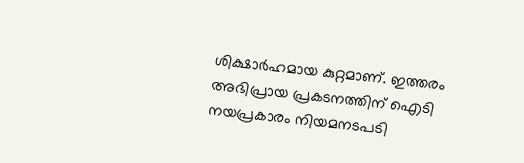ശിക്ഷാര്‍ഹമായ കുറ്റമാണ്. ഇത്തരം അഭിപ്രായ പ്രകടനത്തിന് ഐടി നയപ്രകാരം നിയമനടപടി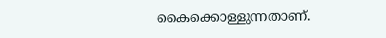കൈക്കൊള്ളുന്നതാണ്.